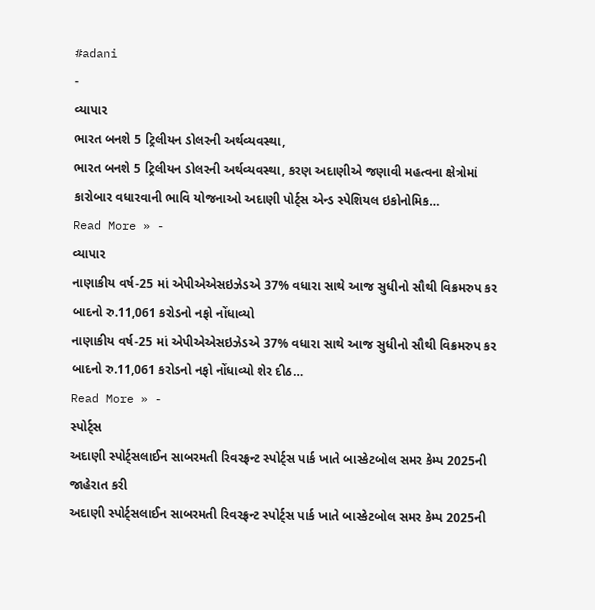#adani
-
વ્યાપાર
ભારત બનશે 5 ટ્રિલીયન ડોલરની અર્થવ્યવસ્થા,
ભારત બનશે 5 ટ્રિલીયન ડોલરની અર્થવ્યવસ્થા, કરણ અદાણીએ જણાવી મહત્વના ક્ષેત્રોમાં કારોબાર વધારવાની ભાવિ યોજનાઓ અદાણી પોર્ટ્સ એન્ડ સ્પેશિયલ ઇકોનોમિક…
Read More » -
વ્યાપાર
નાણાકીય વર્ષ-25 માં એપીએએસઇઝેડએ 37% વધારા સાથે આજ સુધીનો સૌથી વિક્રમરુપ કર બાદનો રુ.11,061 કરોડનો નફો નોંધાવ્યો
નાણાકીય વર્ષ-25 માં એપીએએસઇઝેડએ 37% વધારા સાથે આજ સુધીનો સૌથી વિક્રમરુપ કર બાદનો રુ.11,061 કરોડનો નફો નોંધાવ્યો શેર દીઠ…
Read More » -
સ્પોર્ટ્સ
અદાણી સ્પોર્ટ્સલાઈન સાબરમતી રિવરફ્રન્ટ સ્પોર્ટ્સ પાર્ક ખાતે બાસ્કેટબોલ સમર કેમ્પ 2025ની જાહેરાત કરી
અદાણી સ્પોર્ટ્સલાઈન સાબરમતી રિવરફ્રન્ટ સ્પોર્ટ્સ પાર્ક ખાતે બાસ્કેટબોલ સમર કેમ્પ 2025ની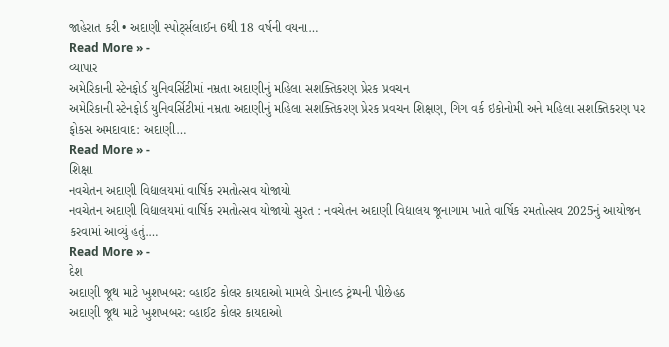જાહેરાત કરી • અદાણી સ્પોર્ટ્સલાઈન 6થી 18 વર્ષની વયના…
Read More » -
વ્યાપાર
અમેરિકાની સ્ટેનફોર્ડ યુનિવર્સિટીમાં નમ્રતા અદાણીનું મહિલા સશક્તિકરણ પ્રેરક પ્રવચન
અમેરિકાની સ્ટેનફોર્ડ યુનિવર્સિટીમાં નમ્રતા અદાણીનું મહિલા સશક્તિકરણ પ્રેરક પ્રવચન શિક્ષણ, ગિગ વર્ક ઇકોનોમી અને મહિલા સશક્તિકરણ પર ફોકસ અમદાવાદ: અદાણી…
Read More » -
શિક્ષા
નવચેતન અદાણી વિદ્યાલયમાં વાર્ષિક રમતોત્સવ યોજાયો
નવચેતન અદાણી વિદ્યાલયમાં વાર્ષિક રમતોત્સવ યોજાયો સુરત : નવચેતન અદાણી વિદ્યાલય જૂનાગામ ખાતે વાર્ષિક રમતોત્સવ 2025નું આયોજન કરવામાં આવ્યું હતું.…
Read More » -
દેશ
અદાણી જૂથ માટે ખુશખબર: વ્હાઈટ કોલર કાયદાઓ મામલે ડોનાલ્ડ ટ્રંમ્પની પીછેહઠ
અદાણી જૂથ માટે ખુશખબર: વ્હાઈટ કોલર કાયદાઓ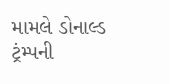મામલે ડોનાલ્ડ ટ્રંમ્પની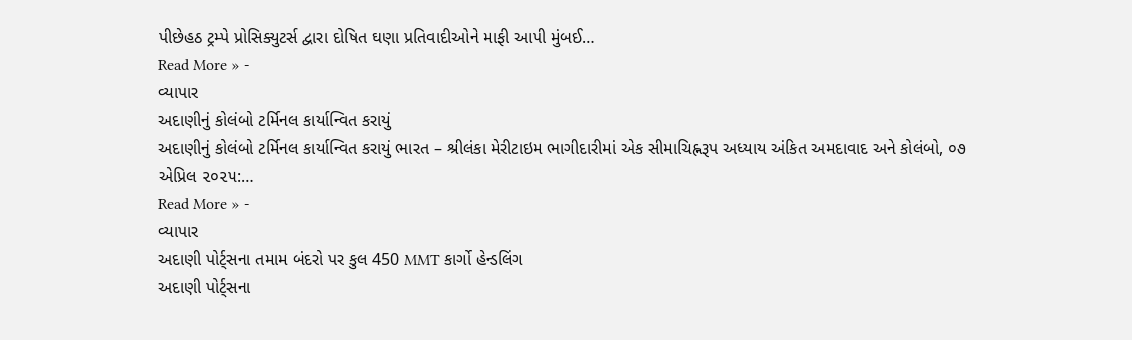પીછેહઠ ટ્રમ્પે પ્રોસિક્યુટર્સ દ્વારા દોષિત ઘણા પ્રતિવાદીઓને માફી આપી મુંબઈ…
Read More » -
વ્યાપાર
અદાણીનું કોલંબો ટર્મિનલ કાર્યાન્વિત કરાયું
અદાણીનું કોલંબો ટર્મિનલ કાર્યાન્વિત કરાયું ભારત – શ્રીલંકા મેરીટાઇમ ભાગીદારીમાં એક સીમાચિહ્નરૂપ અધ્યાય અંકિત અમદાવાદ અને કોલંબો, ૦૭ એપ્રિલ ૨૦૨૫:…
Read More » -
વ્યાપાર
અદાણી પોર્ટ્સના તમામ બંદરો પર કુલ 450 MMT કાર્ગો હેન્ડલિંગ
અદાણી પોર્ટ્સના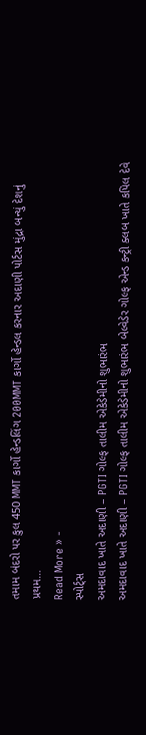તમામ બંદરો પર કુલ 450 MMT કાર્ગો હેન્ડલિંગ 200MMT કાર્ગો હેન્ડલ કરનાર અદાણી પોર્ટસ મુંદ્રા બન્યું દેશનું પ્રથમ…
Read More » -
સ્પોર્ટ્સ
અમદાવાદ ખાતે અદાણી – PGTI ગોલ્ફ તાલીમ એકેડેમીનો શુભારંભ
અમદાવાદ ખાતે અદાણી – PGTI ગોલ્ફ તાલીમ એકેડેમીનો શુભારંભ બેલ્વેડેર ગોલ્ફ એન્ડ કન્ટ્રી ક્લબ ખાતે કપિલ દેવે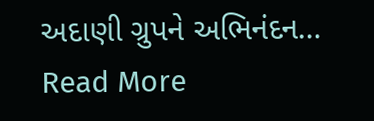અદાણી ગ્રુપને અભિનંદન…
Read More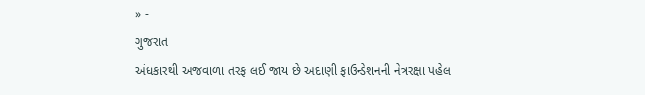» -
ગુજરાત
અંધકારથી અજવાળા તરફ લઈ જાય છે અદાણી ફાઉન્ડેશનની નેત્રરક્ષા પહેલ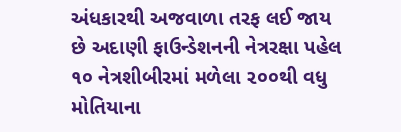અંધકારથી અજવાળા તરફ લઈ જાય છે અદાણી ફાઉન્ડેશનની નેત્રરક્ષા પહેલ ૧૦ નેત્રશીબીરમાં મળેલા ૨૦૦થી વધુ મોતિયાના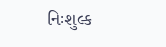નિઃશુલ્ક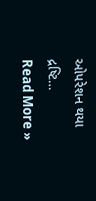ઓપરેશન થયા દ્રષ્ટિ…
Read More »